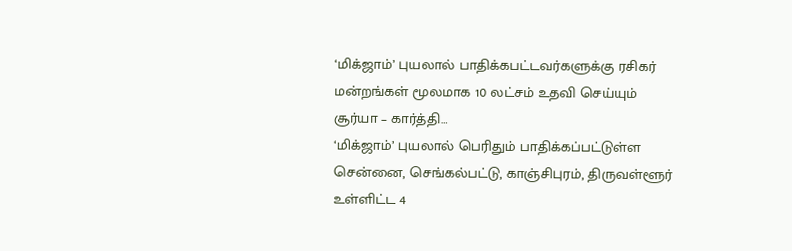‘மிக்ஜாம்’ புயலால் பாதிக்கபட்டவர்களுக்கு ரசிகர் மன்றங்கள் மூலமாக 10 லட்சம் உதவி செய்யும் சூர்யா – கார்த்தி…
‘மிக்ஜாம்’ புயலால் பெரிதும் பாதிக்கப்பட்டுள்ள சென்னை, செங்கல்பட்டு, காஞ்சிபுரம், திருவள்ளூர் உள்ளிட்ட 4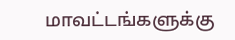மாவட்டங்களுக்கு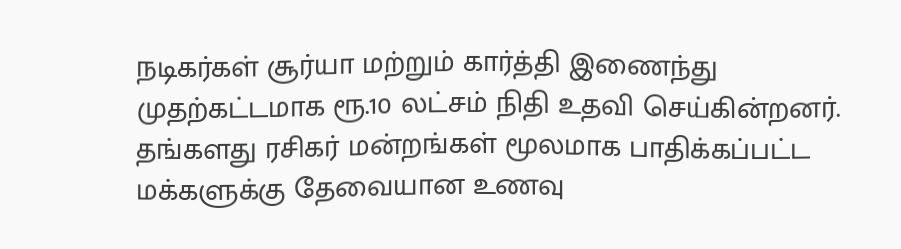நடிகர்கள் சூர்யா மற்றும் கார்த்தி இணைந்து முதற்கட்டமாக ரூ.10 லட்சம் நிதி உதவி செய்கின்றனர்.
தங்களது ரசிகர் மன்றங்கள் மூலமாக பாதிக்கப்பட்ட மக்களுக்கு தேவையான உணவு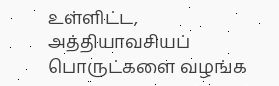உள்ளிட்ட, அத்தியாவசியப் பொருட்களை வழங்க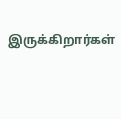இருக்கிறார்கள்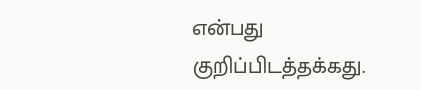என்பது குறிப்பிடத்தக்கது.